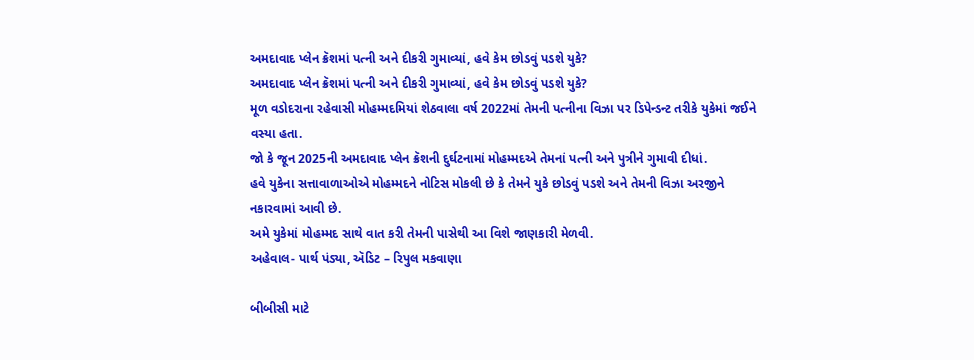અમદાવાદ પ્લેન ક્રૅશમાં પત્ની અને દીકરી ગુમાવ્યાં, હવે કેમ છોડવું પડશે યુકે?
અમદાવાદ પ્લેન ક્રૅશમાં પત્ની અને દીકરી ગુમાવ્યાં, હવે કેમ છોડવું પડશે યુકે?
મૂળ વડોદરાના રહેવાસી મોહમ્મદમિયાં શેઠવાલા વર્ષ 2022માં તેમની પત્નીના વિઝા પર ડિપેન્ડન્ટ તરીકે યુકેમાં જઈને વસ્યા હતા.
જો કે જૂન 2025ની અમદાવાદ પ્લેન ક્રૅશની દુર્ઘટનામાં મોહમ્મદએ તેમનાં પત્ની અને પુત્રીને ગુમાવી દીધાં.
હવે યુકેના સત્તાવાળાઓએ મોહમ્મદને નોટિસ મોકલી છે કે તેમને યુકે છોડવું પડશે અને તેમની વિઝા અરજીને નકારવામાં આવી છે.
અમે યુકેમાં મોહમ્મદ સાથે વાત કરી તેમની પાસેથી આ વિશે જાણકારી મેળવી.
અહેવાલ- પાર્થ પંડ્યા, ઍડિટ – રિપુલ મકવાણા

બીબીસી માટે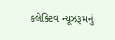કલેક્ટિવ ન્યૂઝરૂમનું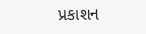પ્રકાશન